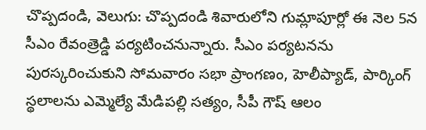చొప్పదండి, వెలుగు: చొప్పదండి శివారులోని గుమ్లాపూర్లో ఈ నెల 5న సీఎం రేవంత్రెడ్డి పర్యటించనున్నారు. సీఎం పర్యటనను పురస్కరించుకుని సోమవారం సభా ప్రాంగణం, హెలీప్యాడ్, పార్కింగ్ స్థలాలను ఎమ్మెల్యే మేడిపల్లి సత్యం, సీపీ గౌష్ ఆలం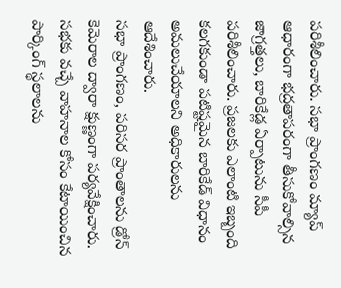పరిశీలించారు. సభా ప్రాంగణం మ్యాప్ ఆధారంగా భద్రతాపరంగా తీసుకోవాల్సిన జాగ్రత్తలు, బారికేడ్ల ఏర్పాటును సీపీ పరిశీలించారు. ప్రజలకు ఎలాంటి ఇబ్బంది కలగకుండా పటిష్టమైన బారికేడ్ విధానం అమలుచేయాలని అధికారులను ఆదేశించారు.
సభా ప్రాంగణం, పరిసర ప్రాంతాలను డ్రోన్ కెమెరాల ద్వారా క్షుణ్ణంగా పర్యవేక్షించారు. సభకు వచ్చే వాహనాల కోసం కేటాయించిన పార్కింగ్ స్థలాలను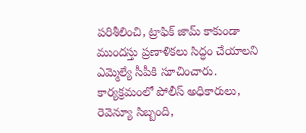పరిశీలించి, ట్రాఫిక్ జామ్ కాకుండా ముందస్తు ప్రణాళికలు సిద్ధం చేయాలని ఎమ్మెల్యే సీపీకి సూచించారు. కార్యక్రమంలో పోలీస్ అధికారులు, రెవెన్యూ సిబ్బంది,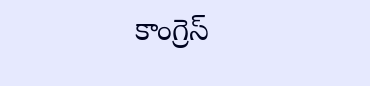కాంగ్రెస్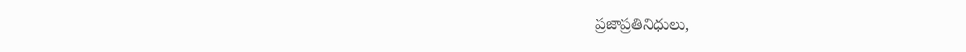ప్రజాప్రతినిధులు,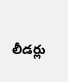లీడర్లు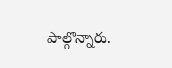పాల్గొన్నారు.